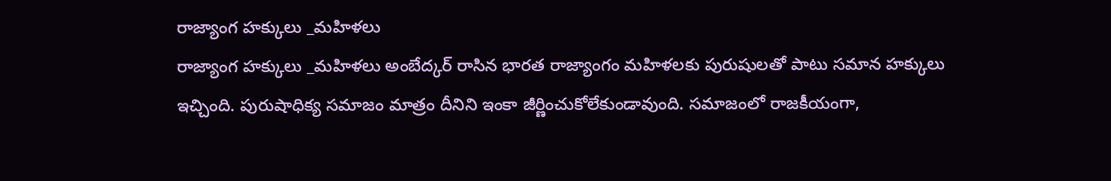రాజ్యాంగ హక్కులు _మహిళలు
రాజ్యాంగ హక్కులు _మహిళలు అంబేద్కర్ రాసిన భారత రాజ్యాంగం మహిళలకు పురుషులతో పాటు సమాన హక్కులు ఇచ్చింది. పురుషాధిక్య సమాజం మాత్రం దీనిని ఇంకా జీర్ణించుకోలేకుండావుంది. సమాజంలో రాజకీయంగా,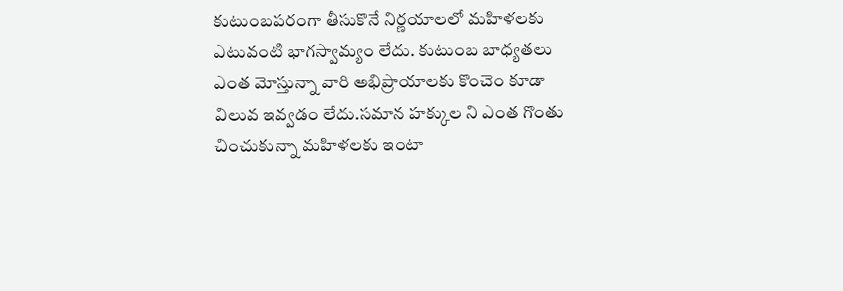కుటుంబపరంగా తీసుకొనే నిర్ణయాలలో మహిళలకు ఎటువంటి భాగస్వామ్యం లేదు. కుటుంబ బాధ్యతలు ఎంత మోస్తున్నా వారి అభిప్రాయాలకు కొంచెం కూడా విలువ ఇవ్వడం లేదు.సమాన హక్కుల ని ఎంత గొంతు చించుకున్నా మహిళలకు ఇంటా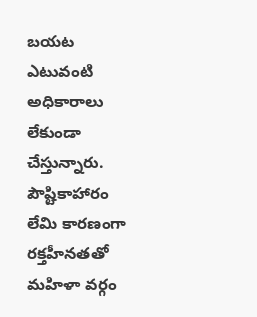బయట ఎటువంటి అధికారాలు లేకుండా చేస్తున్నారు. పౌష్టికాహారం లేమి కారణంగా రక్తహీనతతో మహిళా వర్గం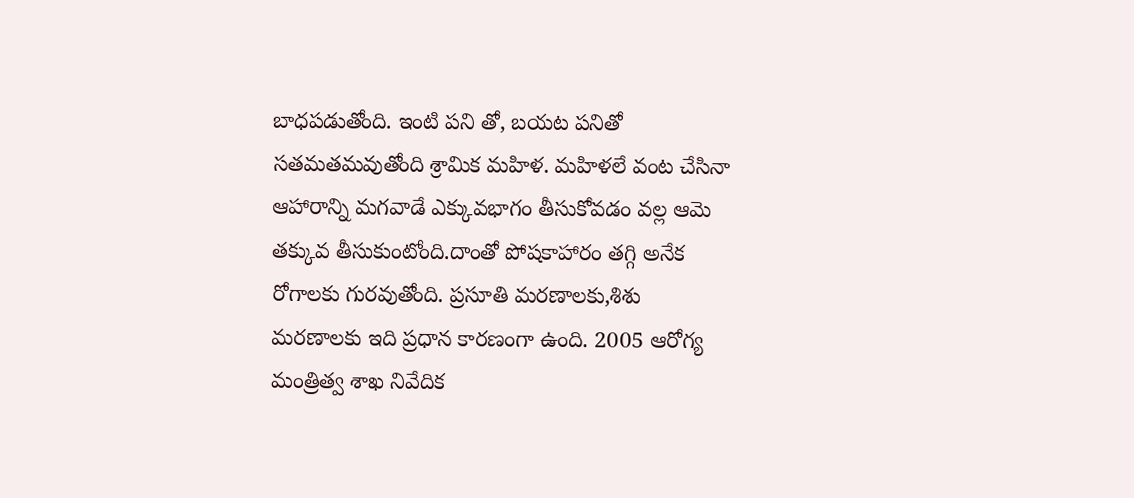బాధపడుతోంది. ఇంటి పని తో, బయట పనితో సతమతమవుతోంది శ్రామిక మహిళ. మహిళలే వంట చేసినా ఆహారాన్ని మగవాడే ఎక్కువభాగం తీసుకోవడం వల్ల ఆమె తక్కువ తీసుకుంటోంది.దాంతో పోషకాహారం తగ్గి అనేక రోగాలకు గురవుతోంది. ప్రసూతి మరణాలకు,శిశు మరణాలకు ఇది ప్రధాన కారణంగా ఉంది. 2005 ఆరోగ్య మంత్రిత్వ శాఖ నివేదిక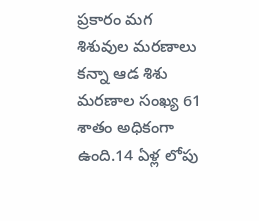ప్రకారం మగ శిశువుల మరణాలు కన్నా ఆడ శిశు మరణాల సంఖ్య 61 శాతం అధికంగా ఉంది.14 ఏళ్ల లోపు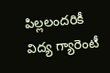పిల్లలందరికీ విద్య గ్యారెంటీ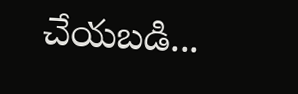చేయబడి...